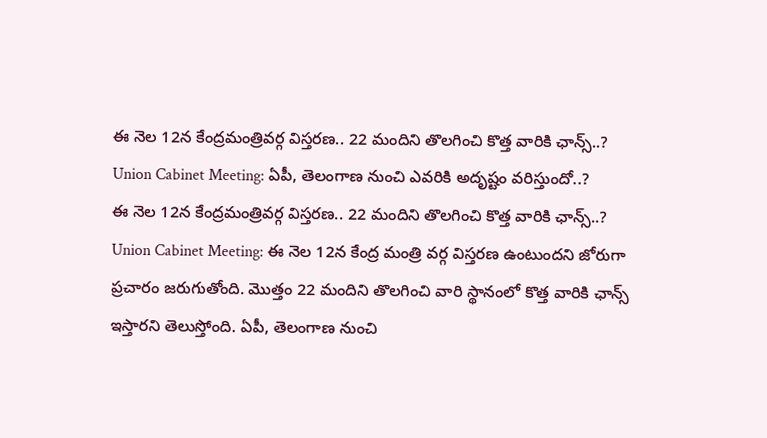ఈ నెల 12న కేంద్రమంత్రివర్గ విస్తరణ.. 22 మందిని తొలగించి కొత్త వారికి ఛాన్స్..?
Union Cabinet Meeting: ఏపీ, తెలంగాణ నుంచి ఎవరికి అదృష్టం వరిస్తుందో..?
ఈ నెల 12న కేంద్రమంత్రివర్గ విస్తరణ.. 22 మందిని తొలగించి కొత్త వారికి ఛాన్స్..?
Union Cabinet Meeting: ఈ నెల 12న కేంద్ర మంత్రి వర్గ విస్తరణ ఉంటుందని జోరుగా ప్రచారం జరుగుతోంది. మొత్తం 22 మందిని తొలగించి వారి స్థానంలో కొత్త వారికి ఛాన్స్ ఇస్తారని తెలుస్తోంది. ఏపీ, తెలంగాణ నుంచి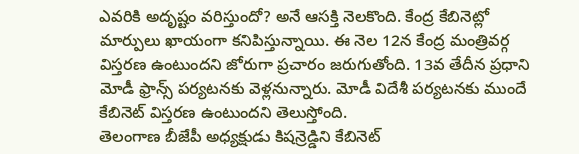ఎవరికి అదృష్టం వరిస్తుందో? అనే ఆసక్తి నెలకొంది. కేంద్ర కేబినెట్లో మార్పులు ఖాయంగా కనిపిస్తున్నాయి. ఈ నెల 12న కేంద్ర మంత్రివర్గ విస్తరణ ఉంటుందని జోరుగా ప్రచారం జరుగుతోంది. 13వ తేదీన ప్రధాని మోడీ ఫ్రాన్స్ పర్యటనకు వెళ్లనున్నారు. మోడీ విదేశీ పర్యటనకు ముందే కేబినెట్ విస్తరణ ఉంటుందని తెలుస్తోంది.
తెలంగాణ బీజేపీ అధ్యక్షుడు కిషన్రెడ్డిని కేబినెట్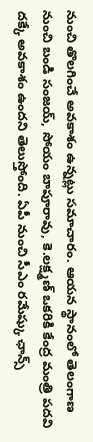నుంచి తొలగించే అవకాశం ఉన్నట్లు సమాచారం. ఆయన స్థానంలో తెలంగాణ నుంచి బండి సంజయ్, సోయం బాపూరావు, కె.లక్ష్మణ్ ఒకరికి కేంద్ర మంత్రి పదవి దక్కే అవకాశం ఉందని తెలుస్తోంది. ఏపీ నుంచి సీఎం రమేష్కు ఛాన్స్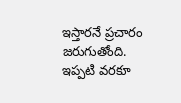ఇస్తారనే ప్రచారం జరుగుతోంది. ఇప్పటి వరకూ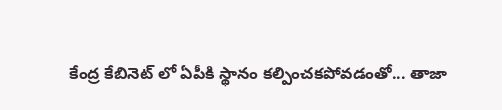కేంద్ర కేబినెట్ లో ఏపీకి స్థానం కల్పించకపోవడంతో... తాజా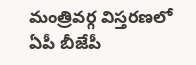మంత్రివర్గ విస్తరణలో ఏపీ బీజేపీ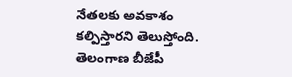నేతలకు అవకాశం కల్పిస్తారని తెలుస్తోంది. తెలంగాణ బీజేపీ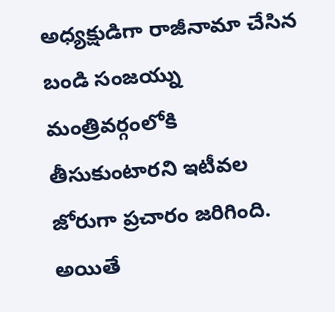అధ్యక్షుడిగా రాజీనామా చేసిన బండి సంజయ్ను మంత్రివర్గంలోకి తీసుకుంటారని ఇటీవల జోరుగా ప్రచారం జరిగింది. అయితే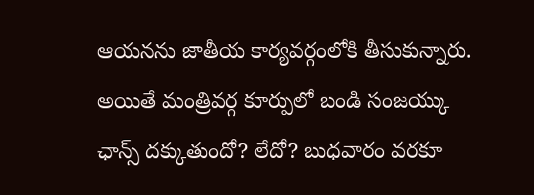ఆయనను జాతీయ కార్యవర్గంలోకి తీసుకున్నారు. అయితే మంత్రివర్గ కూర్పులో బండి సంజయ్కు ఛాన్స్ దక్కుతుందో? లేదో? బుధవారం వరకూ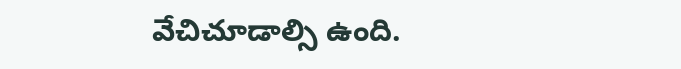వేచిచూడాల్సి ఉంది.